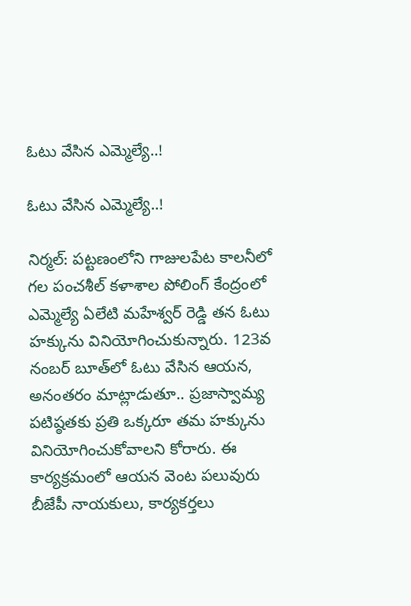ఓటు వేసిన ఎమ్మెల్యే..!

ఓటు వేసిన ఎమ్మెల్యే..!

నిర్మల్: పట్టణంలోని గాజులపేట కాలనీలో గల పంచశీల్ కళాశాల పోలింగ్ కేంద్రంలో ఎమ్మెల్యే ఏలేటి మహేశ్వర్ రెడ్డి తన ఓటు హక్కును వినియోగించుకున్నారు. 123వ నంబర్ బూత్‌లో ఓటు వేసిన ఆయన, అనంతరం మాట్లాడుతూ.. ప్రజాస్వామ్య పటిష్ఠతకు ప్రతి ఒక్కరూ తమ హక్కును వినియోగించుకోవాలని కోరారు. ఈ కార్యక్రమంలో ఆయన వెంట పలువురు బీజేపీ నాయకులు, కార్యకర్తలు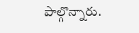పాల్గొన్నారు.